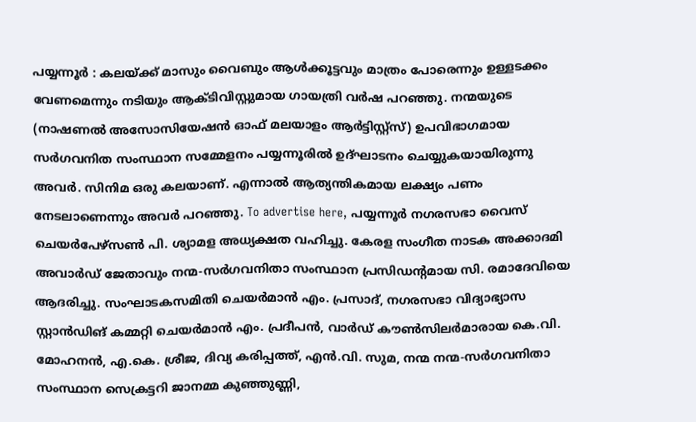പയ്യന്നൂർ : കലയ്ക്ക് മാസും വൈബും ആൾക്കൂട്ടവും മാത്രം പോരെന്നും ഉള്ളടക്കം വേണമെന്നും നടിയും ആക്ടിവിസ്റ്റുമായ ഗായത്രി വർഷ പറഞ്ഞു. നന്മയുടെ (നാഷണൽ അസോസിയേഷൻ ഓഫ് മലയാളം ആർട്ടിസ്റ്റ്സ്) ഉപവിഭാഗമായ സർഗവനിത സംസ്ഥാന സമ്മേളനം പയ്യന്നൂരിൽ ഉദ്ഘാടനം ചെയ്യുകയായിരുന്നു അവർ. സിനിമ ഒരു കലയാണ്. എന്നാൽ ആത്യന്തികമായ ലക്ഷ്യം പണം നേടലാണെന്നും അവർ പറഞ്ഞു. To advertise here, പയ്യന്നൂർ നഗരസഭാ വൈസ് ചെയർപേഴ്സൺ പി. ശ്യാമള അധ്യക്ഷത വഹിച്ചു. കേരള സംഗീത നാടക അക്കാദമി അവാർഡ് ജേതാവും നന്മ-സർഗവനിതാ സംസ്ഥാന പ്രസിഡന്റമായ സി. രമാദേവിയെ ആദരിച്ചു. സംഘാടകസമിതി ചെയർമാൻ എം. പ്രസാദ്, നഗരസഭാ വിദ്യാഭ്യാസ സ്റ്റാൻഡിങ് കമ്മറ്റി ചെയർമാൻ എം. പ്രദീപൻ, വാർഡ് കൗൺസിലർമാരായ കെ.വി. മോഹനൻ, എ.കെ. ശ്രീജ, ദിവ്യ കരിപ്പത്ത്, എൻ.വി. സുമ, നന്മ നന്മ-സർഗവനിതാ സംസ്ഥാന സെക്രട്ടറി ജാനമ്മ കുഞ്ഞുണ്ണി,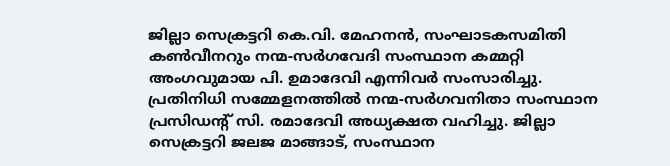ജില്ലാ സെക്രട്ടറി കെ.വി. മേഹനൻ, സംഘാടകസമിതി കൺവീനറും നന്മ-സർഗവേദി സംസ്ഥാന കമ്മറ്റി അംഗവുമായ പി. ഉമാദേവി എന്നിവർ സംസാരിച്ചു. പ്രതിനിധി സമ്മേളനത്തിൽ നന്മ-സർഗവനിതാ സംസ്ഥാന പ്രസിഡന്റ് സി. രമാദേവി അധ്യക്ഷത വഹിച്ചു. ജില്ലാ സെക്രട്ടറി ജലജ മാങ്ങാട്, സംസ്ഥാന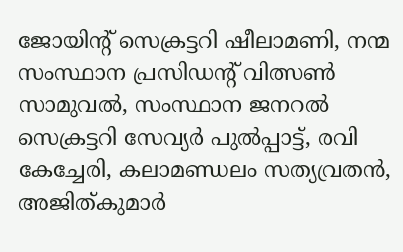ജോയിന്റ് സെക്രട്ടറി ഷീലാമണി, നന്മ സംസ്ഥാന പ്രസിഡന്റ് വിത്സൺ സാമുവൽ, സംസ്ഥാന ജനറൽ സെക്രട്ടറി സേവ്യർ പുൽപ്പാട്ട്, രവി കേച്ചേരി, കലാമണ്ഡലം സത്യവ്രതൻ, അജിത്കുമാർ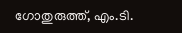ഗോതുരുത്ത്, എം.ടി.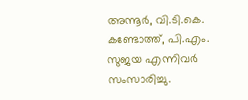അന്നൂർ, വി.ടി.കെ. കണ്ടോത്ത്, പി.എം. സുജയ എന്നിവർ സംസാരിച്ചു.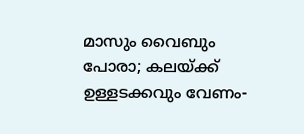മാസും വൈബും പോരാ; കലയ്ക്ക് ഉള്ളടക്കവും വേണം-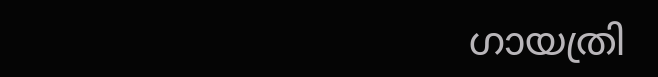ഗായത്രി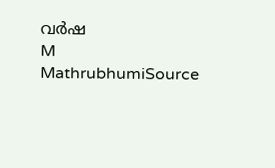വർഷ
M
MathrubhumiSource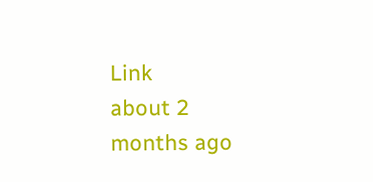Link
about 2 months ago